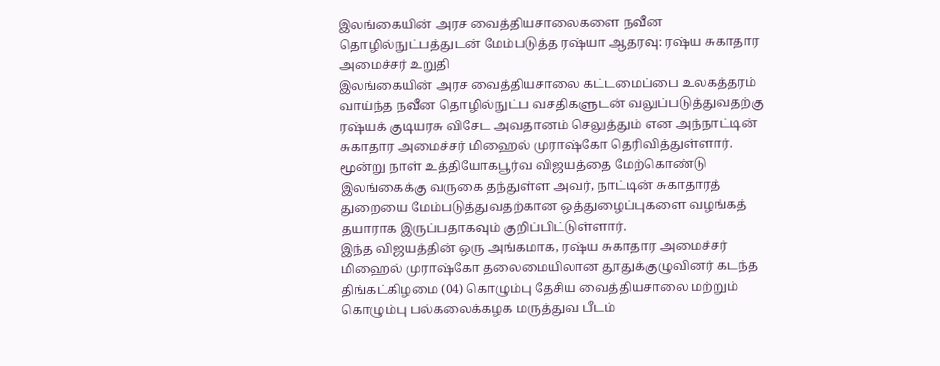இலங்கையின் அரச வைத்தியசாலைகளை நவீன தொழில்நுட்பத்துடன் மேம்படுத்த ரஷ்யா ஆதரவு: ரஷ்ய சுகாதார அமைச்சர் உறுதி
இலங்கையின் அரச வைத்தியசாலை கட்டமைப்பை உலகத்தரம் வாய்ந்த நவீன தொழில்நுட்ப வசதிகளுடன் வலுப்படுத்துவதற்கு ரஷ்யக் குடியரசு விசேட அவதானம் செலுத்தும் என அந்நாட்டின் சுகாதார அமைச்சர் மிஹைல் முராஷ்கோ தெரிவித்துள்ளார். மூன்று நாள் உத்தியோகபூர்வ விஜயத்தை மேற்கொண்டு இலங்கைக்கு வருகை தந்துள்ள அவர், நாட்டின் சுகாதாரத் துறையை மேம்படுத்துவதற்கான ஒத்துழைப்புகளை வழங்கத் தயாராக இருப்பதாகவும் குறிப்பிட்டுள்ளார்.
இந்த விஜயத்தின் ஒரு அங்கமாக, ரஷ்ய சுகாதார அமைச்சர் மிஹைல் முராஷ்கோ தலைமையிலான தூதுக்குழுவினர் கடந்த திங்கட்கிழமை (04) கொழும்பு தேசிய வைத்தியசாலை மற்றும் கொழும்பு பல்கலைக்கழக மருத்துவ பீடம்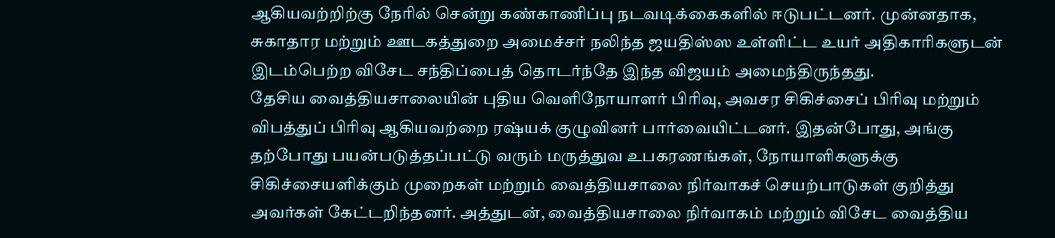ஆகியவற்றிற்கு நேரில் சென்று கண்காணிப்பு நடவடிக்கைகளில் ஈடுபட்டனர். முன்னதாக, சுகாதார மற்றும் ஊடகத்துறை அமைச்சர் நலிந்த ஜயதிஸ்ஸ உள்ளிட்ட உயர் அதிகாரிகளுடன் இடம்பெற்ற விசேட சந்திப்பைத் தொடர்ந்தே இந்த விஜயம் அமைந்திருந்தது.
தேசிய வைத்தியசாலையின் புதிய வெளிநோயாளர் பிரிவு, அவசர சிகிச்சைப் பிரிவு மற்றும் விபத்துப் பிரிவு ஆகியவற்றை ரஷ்யக் குழுவினர் பார்வையிட்டனர். இதன்போது, அங்கு தற்போது பயன்படுத்தப்பட்டு வரும் மருத்துவ உபகரணங்கள், நோயாளிகளுக்கு சிகிச்சையளிக்கும் முறைகள் மற்றும் வைத்தியசாலை நிர்வாகச் செயற்பாடுகள் குறித்து அவர்கள் கேட்டறிந்தனர். அத்துடன், வைத்தியசாலை நிர்வாகம் மற்றும் விசேட வைத்திய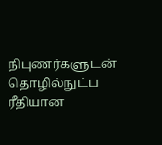நிபுணர்களுடன் தொழில்நுட்ப ரீதியான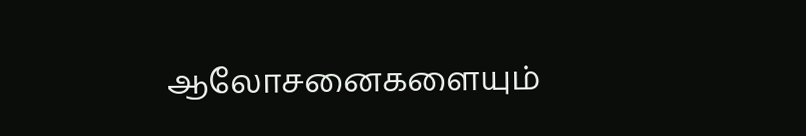ஆலோசனைகளையும்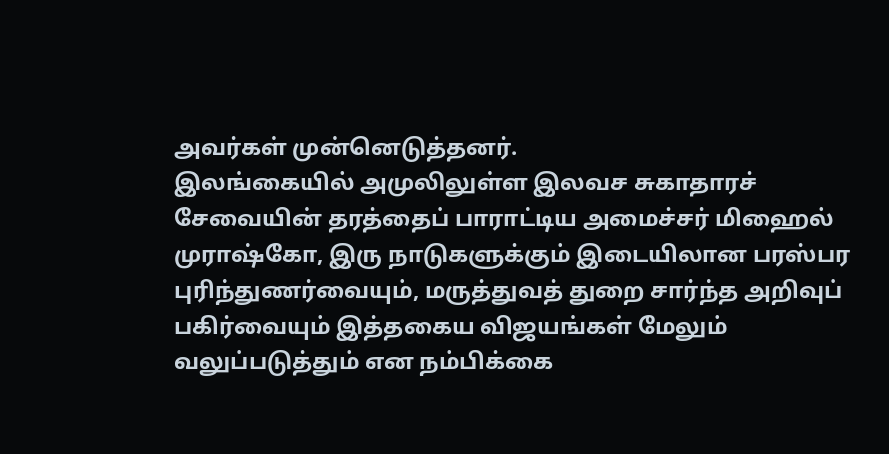அவர்கள் முன்னெடுத்தனர்.
இலங்கையில் அமுலிலுள்ள இலவச சுகாதாரச் சேவையின் தரத்தைப் பாராட்டிய அமைச்சர் மிஹைல் முராஷ்கோ, இரு நாடுகளுக்கும் இடையிலான பரஸ்பர புரிந்துணர்வையும், மருத்துவத் துறை சார்ந்த அறிவுப் பகிர்வையும் இத்தகைய விஜயங்கள் மேலும் வலுப்படுத்தும் என நம்பிக்கை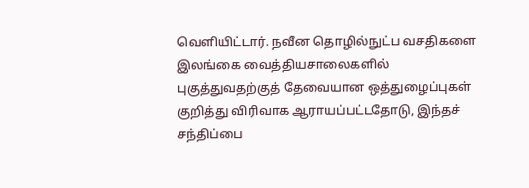வெளியிட்டார். நவீன தொழில்நுட்ப வசதிகளை இலங்கை வைத்தியசாலைகளில் புகுத்துவதற்குத் தேவையான ஒத்துழைப்புகள் குறித்து விரிவாக ஆராயப்பட்டதோடு, இந்தச் சந்திப்பை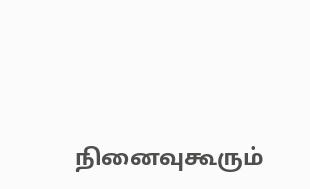நினைவுகூரும்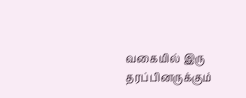வகையில் இரு தரப்பினருக்கும்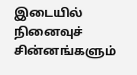இடையில் நினைவுச் சின்னங்களும்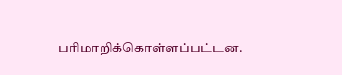பரிமாறிக்கொள்ளப்பட்டன.